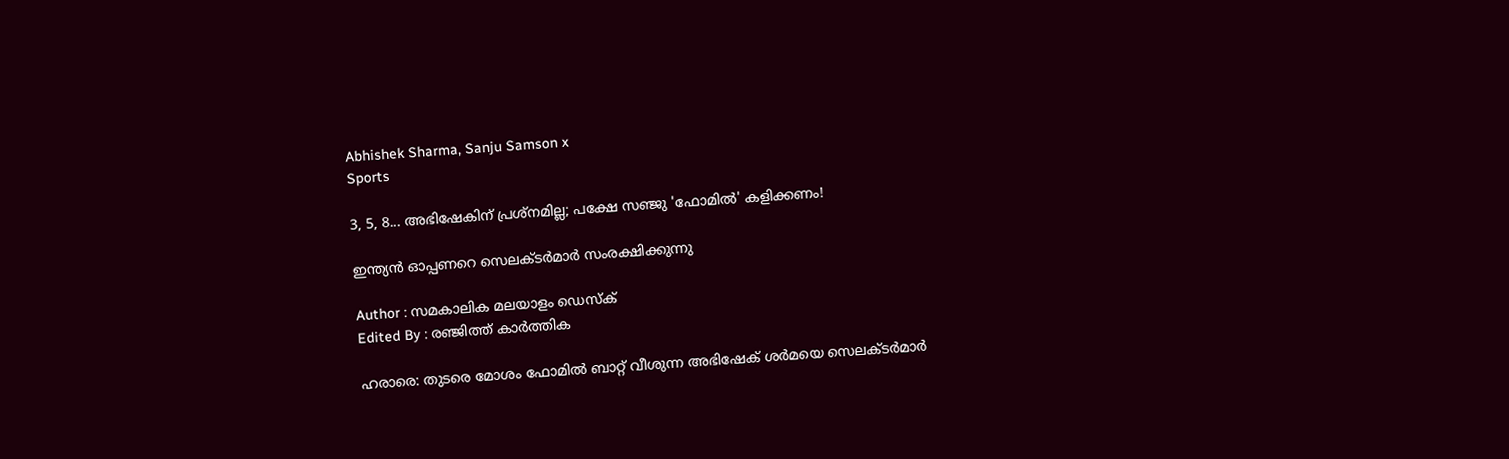Abhishek Sharma, Sanju Samson x
Sports

3, 5, 8... അഭിഷേകിന് പ്രശ്നമില്ല; പക്ഷേ സഞ്ജു 'ഫോമിൽ' കളിക്കണം!

ഇന്ത്യൻ ഓപ്പണറെ സെലക്ടർമാർ സംരക്ഷിക്കുന്നു

Author : സമകാലിക മലയാളം ഡെസ്ക്
Edited By : രഞ്ജിത്ത് കാർത്തിക

ഹരാരെ: തുടരെ മോശം ഫോമിൽ ബാറ്റ് വീശുന്ന അഭിഷേക് ശർമയെ സെലക്ടർമാർ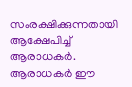സംരക്ഷിക്കുന്നതായി ആക്ഷേപിച്ച് ആരാധകർ. ആരാധകർ ഈ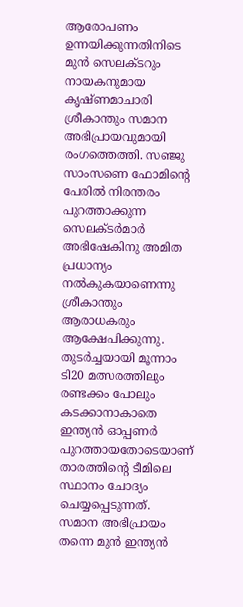ആരോപണം ഉന്നയിക്കുന്നതിനിടെ മുൻ സെലക്ടറും നായകനുമായ കൃഷ്ണമാചാരി ശ്രീകാന്തും സമാന അഭിപ്രായവുമായി രംഗത്തെത്തി. സഞ്ജു സാംസണെ ഫോമിന്റെ പേരിൽ നിരന്തരം പുറത്താക്കുന്ന സെലക്ടർമാർ അഭിഷേകിനു അമിത പ്രധാന്യം നൽകുകയാണെന്നു ശ്രീകാന്തും ആരാധകരും ആക്ഷേപിക്കുന്നു. തുടര്‍ച്ചയായി മൂന്നാം ടി20 മത്സരത്തിലും രണ്ടക്കം പോലും കടക്കാനാകാതെ ഇന്ത്യന്‍ ഓപ്പണര്‍ പുറത്തായതോടെയാണ് താരത്തിന്റെ ടീമിലെ സ്ഥാനം ചോദ്യം ചെയ്യപ്പെടുന്നത്. സമാന അഭിപ്രായം തന്നെ മുൻ ഇന്ത്യൻ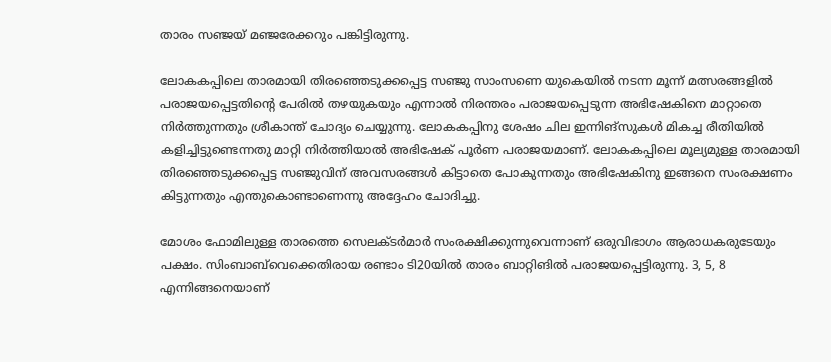താരം സഞ്ജയ് മ‍ഞ്ജരേക്കറും പങ്കിട്ടിരുന്നു.

ലോകകപ്പിലെ താരമായി തിരഞ്ഞെടുക്കപ്പെട്ട സഞ്ജു സാംസണെ യുകെയിൽ നടന്ന മൂന്ന് മത്സരങ്ങളിൽ പരാജയപ്പെട്ടതിന്റെ പേരിൽ തഴയുകയും എന്നാൽ നിരന്തരം പരാജയപ്പെടുന്ന അഭിഷേകിനെ മാറ്റാതെ നിർത്തുന്നതും ശ്രീകാന്ത് ചോദ്യം ചെയ്യുന്നു. ലോകകപ്പിനു ശേഷം ചില ഇന്നിങ്സുകൾ മികച്ച രീതിയിൽ കളിച്ചിട്ടുണ്ടെന്നതു മാറ്റി നിർത്തിയാൽ അഭിഷേക് പൂർണ പരാജയമാണ്. ലോകകപ്പിലെ മൂല്യമുള്ള താരമായി തിരഞ്ഞെടുക്കപ്പെട്ട സ‍ഞ്ജുവിന് അവസരങ്ങൾ കിട്ടാതെ പോകുന്നതും അഭിഷേകിനു ഇങ്ങനെ സംരക്ഷണം കിട്ടുന്നതും എന്തുകൊണ്ടാണെന്നു അദ്ദേഹം ചോദിച്ചു.

മോശം ഫോമിലുള്ള താരത്തെ സെലക്ടര്‍മാര്‍ സംരക്ഷിക്കുന്നുവെന്നാണ് ഒരുവിഭാഗം ആരാധകരുടേയും പക്ഷം. സിംബാബ്‍വെക്കെതിരായ രണ്ടാം ടി20യിൽ താരം ബാറ്റിങിൽ പരാജയപ്പെട്ടിരുന്നു. 3, 5, 8 എന്നിങ്ങനെയാണ്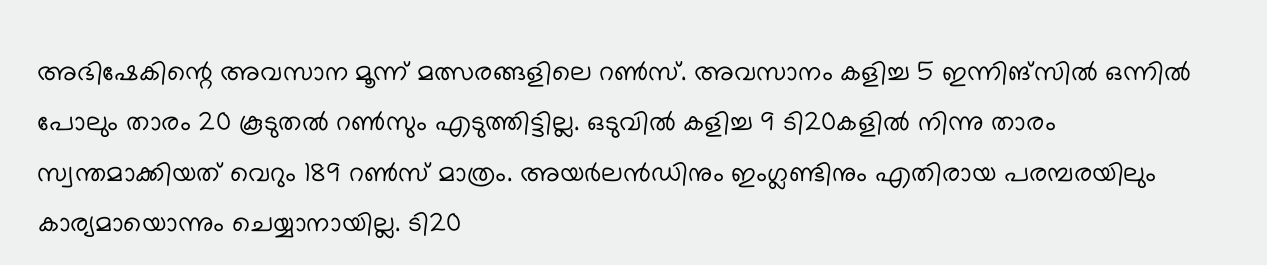അഭിഷേകിന്റെ അവസാന മൂന്ന് മത്സരങ്ങളിലെ റണ്‍സ്. അവസാനം കളിച്ച 5 ഇന്നിങ്സിൽ ഒന്നിൽ പോലും താരം 20 കൂടുതൽ റൺസും എടുത്തിട്ടില്ല. ഒടുവില്‍ കളിച്ച 9 ടി20കളില്‍ നിന്നു താരം സ്വന്തമാക്കിയത് വെറും 189 റൺസ് മാത്രം. അയര്‍ലൻഡിനും ഇംഗ്ലണ്ടിനും എതിരായ പരമ്പരയിലും കാര്യമായൊന്നും ചെയ്യാനായില്ല. ടി20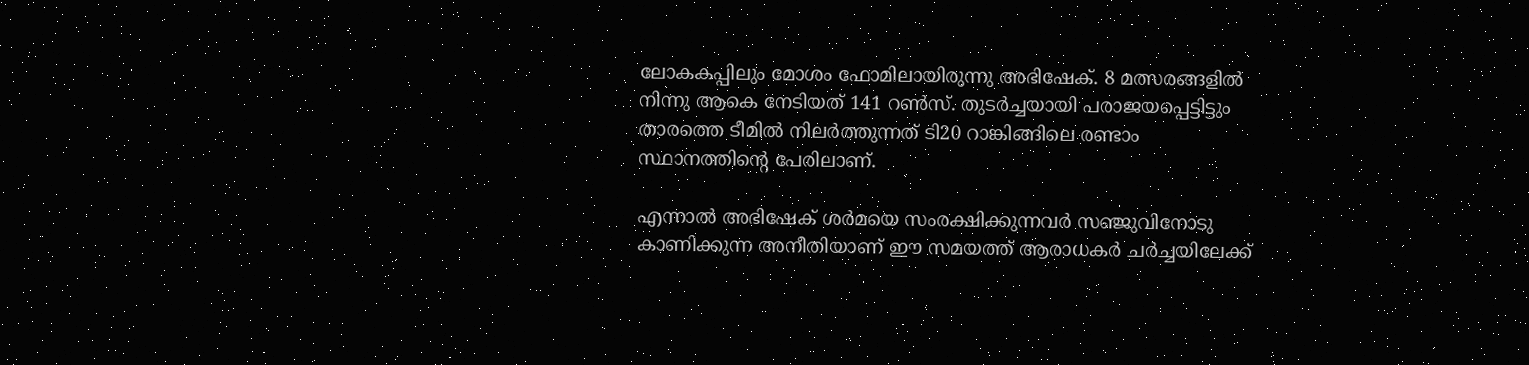ലോകകപ്പിലും മോശം ഫോമിലായിരുന്നു അഭിഷേക്. 8 മത്സരങ്ങളില്‍ നിന്നു ആകെ നേടിയത് 141 റണ്‍സ്. തുടര്‍ച്ചയായി പരാജയപ്പെട്ടിട്ടും താരത്തെ ടീമില്‍ നിലര്‍ത്തുന്നത് ടി20 റാങ്കിങ്ങിലെ രണ്ടാം സ്ഥാനത്തിന്റെ പേരിലാണ്.

എന്നാല്‍ അഭിഷേക് ശര്‍മയെ സംരക്ഷിക്കുന്നവർ സഞ്ജുവിനോടു കാണിക്കുന്ന അനീതിയാണ് ഈ സമയത്ത് ആരാധകർ ചർച്ചയിലേക്ക്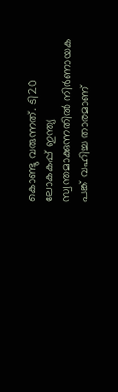കൊണ്ടു വരുന്നത്. ടി20 ലോകകപ്പ് ഇന്ത്യ സ്വന്തമാക്കുന്നതില്‍ നിര്‍ണായക പങ്ക് വഹിച്ച താരമാണ്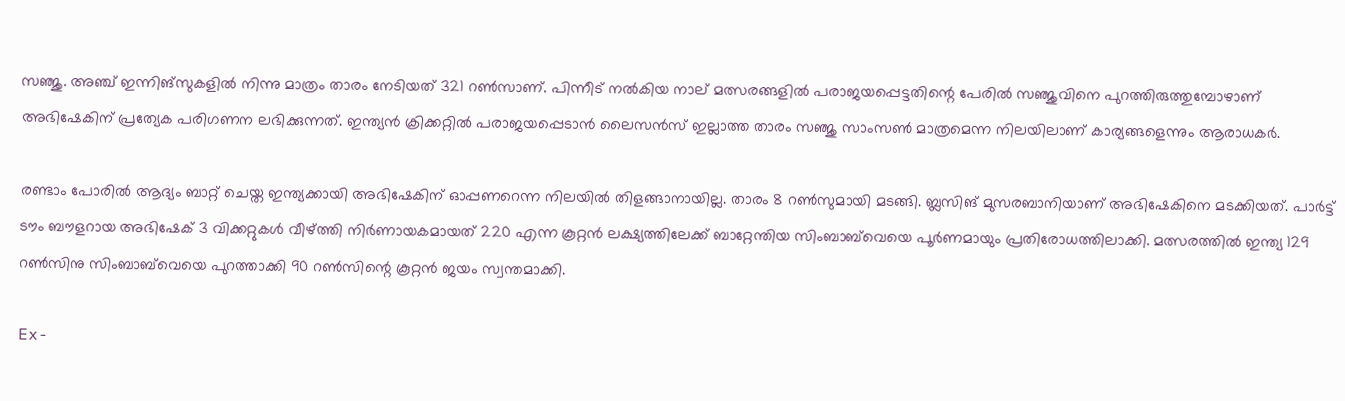സഞ്ജു. അഞ്ച് ഇന്നിങ്‌സുകളില്‍ നിന്നു മാത്രം താരം നേടിയത് 321 റണ്‍സാണ്. പിന്നീട് നല്‍കിയ നാല് മത്സരങ്ങളില്‍ പരാജയപ്പെട്ടതിന്റെ പേരില്‍ സഞ്ജുവിനെ പുറത്തിരുത്തുമ്പോഴാണ് അഭിഷേകിന് പ്രത്യേക പരിഗണന ലഭിക്കുന്നത്. ഇന്ത്യന്‍ ക്രിക്കറ്റില്‍ പരാജയപ്പെടാന്‍ ലൈസന്‍സ് ഇല്ലാത്ത താരം സഞ്ജു സാംസണ്‍ മാത്രമെന്ന നിലയിലാണ് കാര്യങ്ങളെന്നും ആരാധകർ.

രണ്ടാം പോരിൽ ആദ്യം ബാറ്റ് ചെയ്ത ഇന്ത്യക്കായി അഭിഷേകിന് ഓപ്പണറെന്ന നിലയിൽ തിളങ്ങാനായില്ല. താരം 8 റൺസുമായി മടങ്ങി. ബ്ലസിങ് മുസരബാനിയാണ് അഭിഷേകിനെ മടക്കിയത്. പാർട്ട് ടൗം ബൗളറായ അഭിഷേക് 3 വിക്കറ്റുകൾ വീഴ്ത്തി നിർണായകമായത് 220 എന്ന കൂറ്റൻ ലക്ഷ്യത്തിലേക്ക് ബാറ്റേന്തിയ സിംബാബ്‍വെയെ പൂർണമായും പ്രതിരോധത്തിലാക്കി. മത്സരത്തിൽ ഇന്ത്യ 129 റൺസിനു സിംബാബ്‍വെയെ പുറത്താക്കി 90 റൺസിന്റെ കൂറ്റൻ ജയം സ്വന്തമാക്കി.

Ex-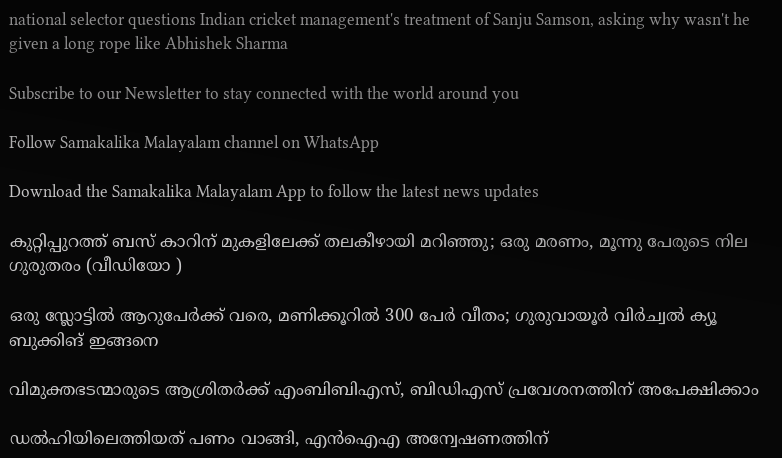national selector questions Indian cricket management's treatment of Sanju Samson, asking why wasn't he given a long rope like Abhishek Sharma

Subscribe to our Newsletter to stay connected with the world around you

Follow Samakalika Malayalam channel on WhatsApp

Download the Samakalika Malayalam App to follow the latest news updates

കുറ്റിപ്പുറത്ത് ബസ് കാറിന് മുകളിലേക്ക് തലകീഴായി മറിഞ്ഞു; ഒരു മരണം, മൂന്നു പേരുടെ നില ഗുരുതരം (വീഡിയോ )

ഒരു സ്ലോട്ടില്‍ ആറുപേര്‍ക്ക് വരെ, മണിക്കൂറില്‍ 300 പേര്‍ വീതം; ഗുരുവായൂര്‍ വിര്‍ച്വല്‍ ക്യൂ ബുക്കിങ് ഇങ്ങനെ

വിമുക്തഭടന്മാരുടെ ആശ്രിതർക്ക് എംബിബിഎസ്, ബിഡിഎസ് പ്രവേശനത്തിന് അപേക്ഷിക്കാം

ഡല്‍ഹിയിലെത്തിയത് പണം വാങ്ങി, എന്‍ഐഎ അന്വേഷണത്തിന്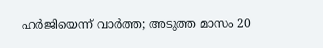ഹര്‍ജിയെന്ന് വാര്‍ത്ത; അടുത്ത മാസം 20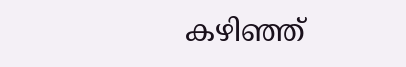കഴിഞ്ഞ്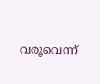വരൂവെന്ന്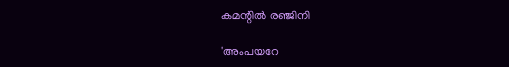കമന്റില്‍ രഞ്ജിനി

'അംപയറേ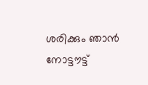ശരിക്കും ഞാൻ നോട്ടൗട്ട്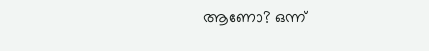ആണോ? ഒന്ന്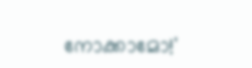നോക്കാമോ!'